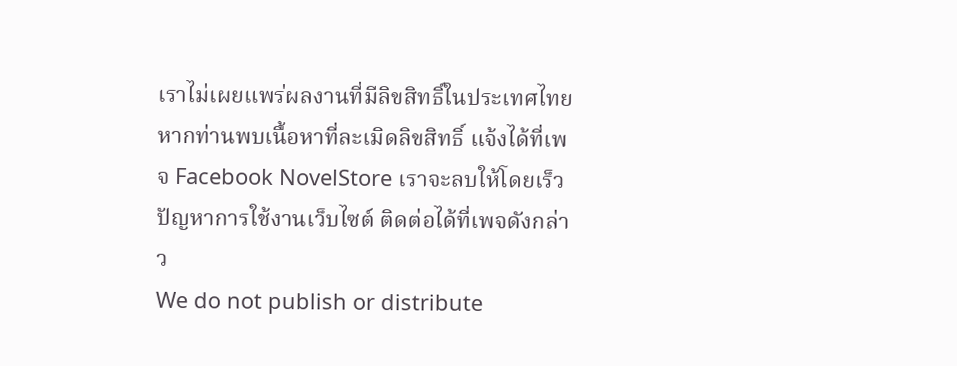เราไม่เผยแพร่ผลงานที่มีลิขสิทธิ์ในประเทศไทย หากท่านพบเนื้อหาที่ละเมิดลิขสิทธิ์ แจ้งได้ที่เพจ Facebook NovelStore เราจะลบให้โดยเร็ว
ปัญหาการใช้งานเว็บไซต์ ติดต่อได้ที่เพจดังกล่าว
We do not publish or distribute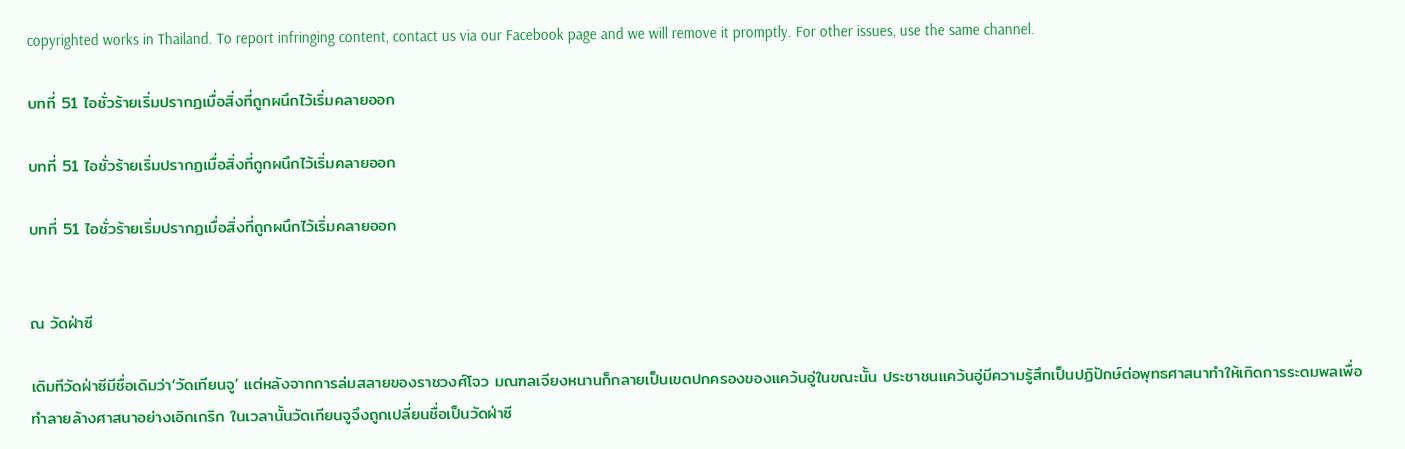copyrighted works in Thailand. To report infringing content, contact us via our Facebook page and we will remove it promptly. For other issues, use the same channel.

บทที่ 51 ไอชั่วร้ายเริ่มปรากฏเมื่อสิ่งที่ถูกผนึกไว้เริ่มคลายออก

บทที่ 51 ไอชั่วร้ายเริ่มปรากฏเมื่อสิ่งที่ถูกผนึกไว้เริ่มคลายออก

บทที่ 51 ไอชั่วร้ายเริ่มปรากฏเมื่อสิ่งที่ถูกผนึกไว้เริ่มคลายออก


ณ วัดฝ่าซี

เดิมทีวัดฝ่าซีมีชื่อเดิมว่า‘วัดเทียนจู’ แต่หลังจากการล่มสลายของราชวงศ์โจว มณฑลเจียงหนานก็กลายเป็นเขตปกครองของแคว้นอู่ในขณะนั้น ประชาชนแคว้นอู่มีความรู้สึกเป็นปฏิปักษ์ต่อพุทธศาสนาทำให้เกิดการระดมพลเพื่อทำลายล้างศาสนาอย่างเอิกเกริก ในเวลานั้นวัดเทียนจูจึงถูกเปลี่ยนชื่อเป็นวัดฝ่าซี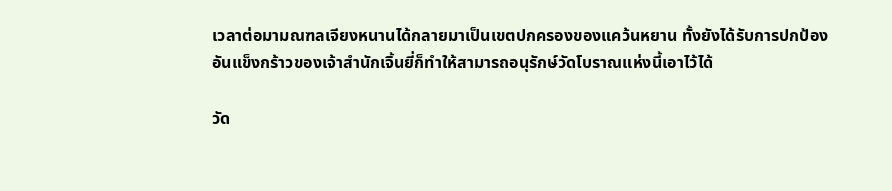เวลาต่อมามณฑลเจียงหนานได้กลายมาเป็นเขตปกครองของแคว้นหยาน ทั้งยังได้รับการปกป้องอันแข็งกร้าวของเจ้าสำนักเจิ้นยี่ก็ทำให้สามารถอนุรักษ์วัดโบราณแห่งนี้เอาไว้ได้

วัด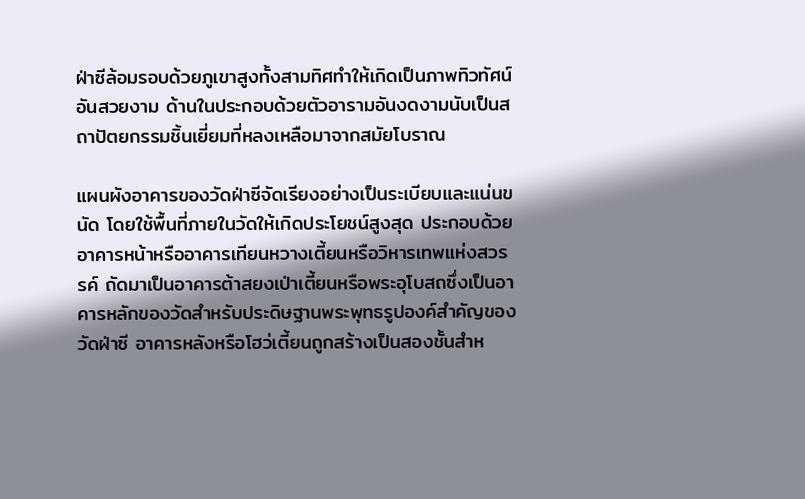ฝ่าซีล้อมรอบด้วยภูเขาสูงทั้งสามทิศทำให้เกิดเป็นภาพทิวทัศน์อันสวยงาม ด้านในประกอบด้วยตัวอารามอันงดงามนับเป็นสถาปัตยกรรมชิ้นเยี่ยมที่หลงเหลือมาจากสมัยโบราณ

แผนผังอาคารของวัดฝ่าซีจัดเรียงอย่างเป็นระเบียบและแน่นขนัด โดยใช้พื้นที่ภายในวัดให้เกิดประโยชน์สูงสุด ประกอบด้วยอาคารหน้าหรืออาคารเทียนหวางเตี้ยนหรือวิหารเทพแห่งสวรรค์ ถัดมาเป็นอาคารต้าสยงเป่าเตี้ยนหรือพระอุโบสถซึ่งเป็นอาคารหลักของวัดสำหรับประดิษฐานพระพุทธรูปองค์สำคัญของวัดฝ่าซี อาคารหลังหรือโฮว่เตี้ยนถูกสร้างเป็นสองชั้นสำห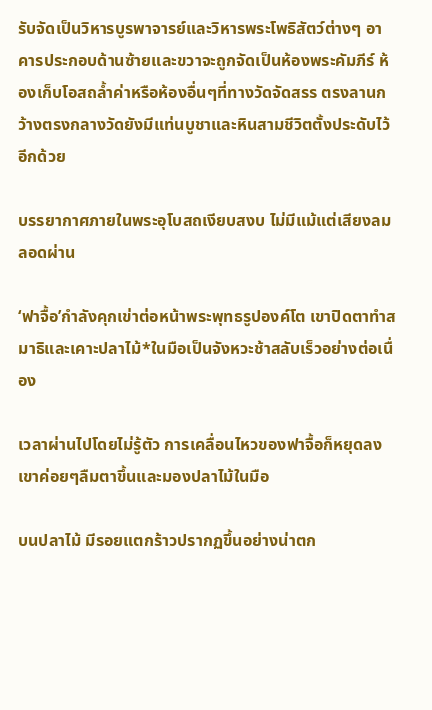รับจัดเป็นวิหารบูรพาจารย์และวิหารพระโพธิสัตว์ต่างๆ อาคารประกอบด้านซ้ายและขวาจะถูกจัดเป็นห้องพระคัมภีร์ ห้องเก็บโอสถล้ำค่าหรือห้องอื่นๆที่ทางวัดจัดสรร ตรงลานกว้างตรงกลางวัดยังมีแท่นบูชาและหินสามชีวิตตั้งประดับไว้อีกด้วย

บรรยากาศภายในพระอุโบสถเงียบสงบ ไม่มีแม้แต่เสียงลมลอดผ่าน

‘ฟาจื้อ’กำลังคุกเข่าต่อหน้าพระพุทธรูปองค์โต เขาปิดตาทำสมาธิและเคาะปลาไม้*ในมือเป็นจังหวะช้าสลับเร็วอย่างต่อเนื่อง

เวลาผ่านไปโดยไม่รู้ตัว การเคลื่อนไหวของฟาจื้อก็หยุดลง เขาค่อยๆลืมตาขึ้นและมองปลาไม้ในมือ

บนปลาไม้ มีรอยแตกร้าวปรากฏขึ้นอย่างน่าตก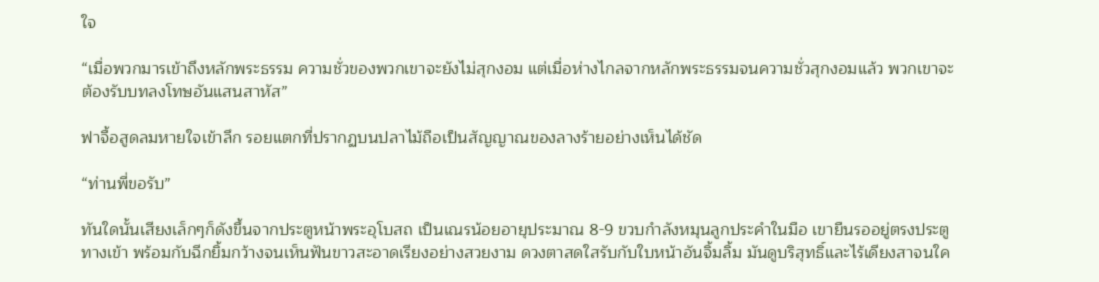ใจ

“เมื่อพวกมารเข้าถึงหลักพระธรรม ความชั่วของพวกเขาจะยังไม่สุกงอม แต่เมื่อห่างไกลจากหลักพระธรรมจนความชั่วสุกงอมแล้ว พวกเขาจะต้องรับบทลงโทษอันแสนสาหัส”

ฟาจื้อสูดลมหายใจเข้าลึก รอยแตกที่ปรากฏบนปลาไม้ถือเป็นสัญญาณของลางร้ายอย่างเห็นได้ชัด

“ท่านพี่ขอรับ”

ทันใดนั้นเสียงเล็กๆก็ดังขึ้นจากประตูหน้าพระอุโบสถ เป็นเณรน้อยอายุประมาณ 8-9 ขวบกำลังหมุนลูกประคำในมือ เขายืนรออยู่ตรงประตูทางเข้า พร้อมกับฉีกยิ้มกว้างจนเห็นฟันขาวสะอาดเรียงอย่างสวยงาม ดวงตาสดใสรับกับใบหน้าอันจิ้มลิ้ม มันดูบริสุทธิ์และไร้เดียงสาจนใค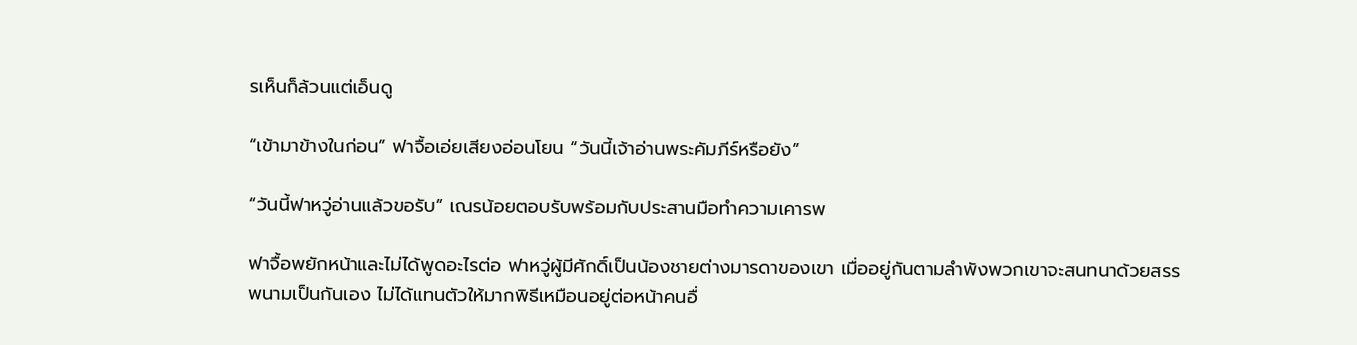รเห็นก็ล้วนแต่เอ็นดู

“เข้ามาข้างในก่อน” ฟาจื้อเอ่ยเสียงอ่อนโยน “วันนี้เจ้าอ่านพระคัมภีร์หรือยัง”

“วันนี้ฟาหวู่อ่านแล้วขอรับ” เณรน้อยตอบรับพร้อมกับประสานมือทำความเคารพ

ฟาจื้อพยักหน้าและไม่ได้พูดอะไรต่อ ฟาหวู่ผู้มีศักดิ์เป็นน้องชายต่างมารดาของเขา เมื่ออยู่กันตามลำพังพวกเขาจะสนทนาด้วยสรรพนามเป็นกันเอง ไม่ได้แทนตัวให้มากพิธีเหมือนอยู่ต่อหน้าคนอื่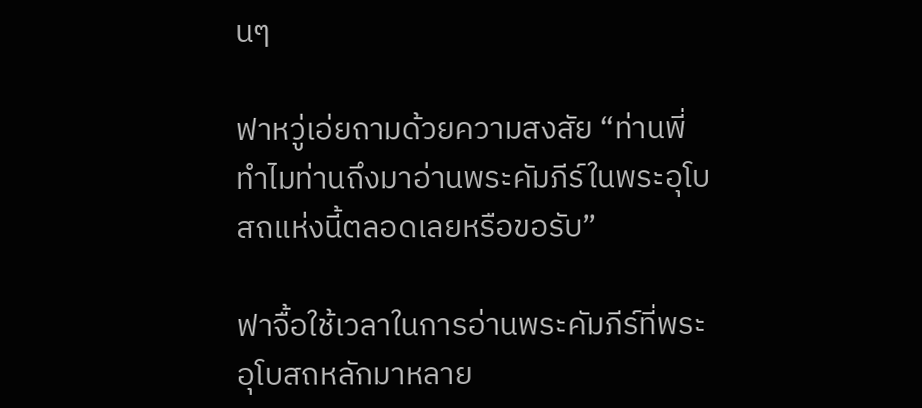นๆ

ฟาหวู่เอ่ยถามด้วยความสงสัย “ท่านพี่ ทำไมท่านถึงมาอ่านพระคัมภีร์ในพระอุโบสถแห่งนี้ตลอดเลยหรือขอรับ”

ฟาจื้อใช้เวลาในการอ่านพระคัมภีร์ที่พระอุโบสถหลักมาหลาย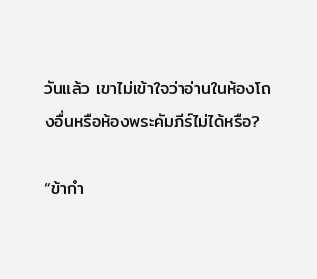วันแล้ว เขาไม่เข้าใจว่าอ่านในห้องโถงอื่นหรือห้องพระคัมภีร์ไม่ได้หรือ?

“ข้ากำ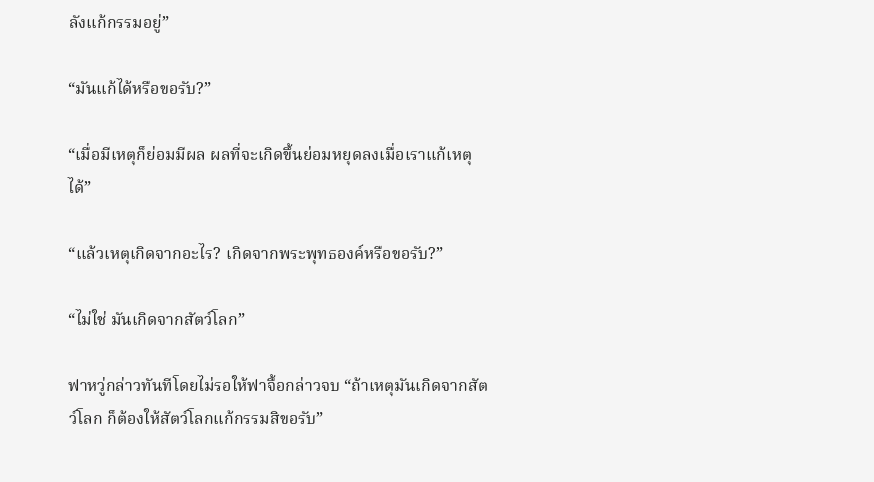ลังแก้กรรมอยู่”

“มันแก้ได้หรือขอรับ?”

“เมื่อมีเหตุก็ย่อมมีผล ผลที่จะเกิดขึ้นย่อมหยุดลงเมื่อเราแก้เหตุได้”

“แล้วเหตุเกิดจากอะไร? เกิดจากพระพุทธองค์หรือขอรับ?”

“ไม่ใช่ มันเกิดจากสัตว์โลก”

ฟาหวู่กล่าวทันทีโดยไม่รอให้ฟาจื้อกล่าวจบ “ถ้าเหตุมันเกิดจากสัตว์โลก ก็ต้องให้สัตว์โลกแก้กรรมสิขอรับ”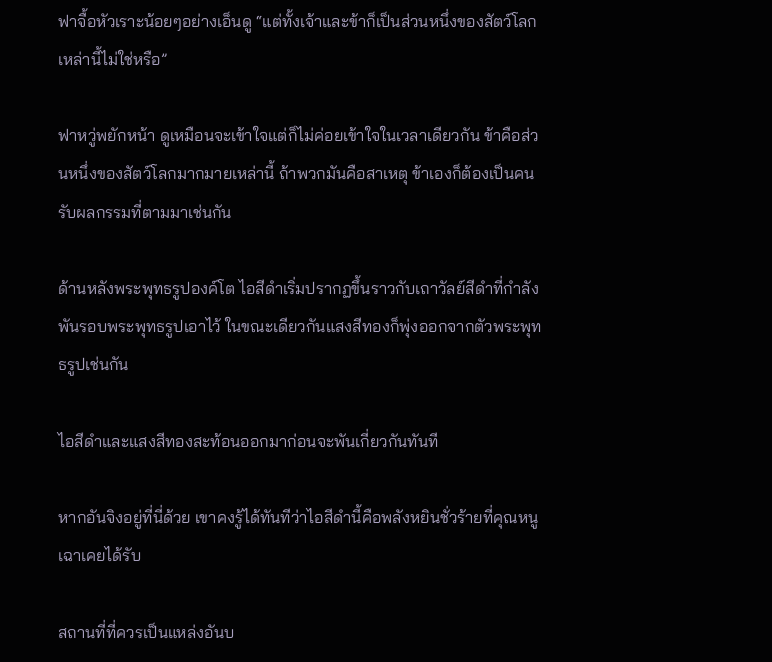ฟาจื้อหัวเราะน้อยๆอย่างเอ็นดู “แต่ทั้งเจ้าและข้าก็เป็นส่วนหนึ่งของสัตว์โลกเหล่านี้ไม่ใช่หรือ”

ฟาหวู่พยักหน้า ดูเหมือนจะเข้าใจแต่ก็ไม่ค่อยเข้าใจในเวลาเดียวกัน ข้าคือส่วนหนึ่งของสัตว์โลกมากมายเหล่านี้ ถ้าพวกมันคือสาเหตุ ข้าเองก็ต้องเป็นคนรับผลกรรมที่ตามมาเช่นกัน

ด้านหลังพระพุทธรูปองค์โต ไอสีดำเริ่มปรากฏขึ้นราวกับเถาวัลย์สีดำที่กำลังพันรอบพระพุทธรูปเอาไว้ ในขณะเดียวกันแสงสีทองก็พุ่งออกจากตัวพระพุทธรูปเช่นกัน

ไอสีดำและแสงสีทองสะท้อนออกมาก่อนจะพันเกี่ยวกันทันที

หากอันจิงอยู่ที่นี่ด้วย เขาคงรู้ได้ทันทีว่าไอสีดำนี้คือพลังหยินชั่วร้ายที่คุณหนูเฉาเคยได้รับ

สถานที่ที่ควรเป็นแหล่งอันบ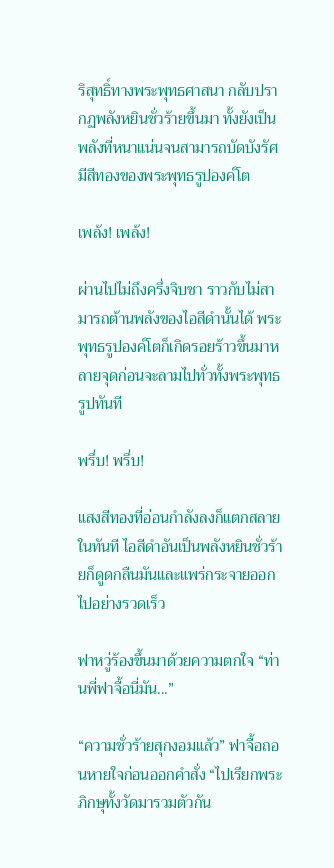ริสุทธิ์ทางพระพุทธศาสนา กลับปรากฏพลังหยินชั่วร้ายขึ้นมา ทั้งยังเป็นพลังที่หนาแน่นจนสามารถบัดบังรัศมีสีทองของพระพุทธรูปองค์โต

เพล้ง! เพล้ง!

ผ่านไปไม่ถึงครึ่งจิบชา ราวกับไม่สามารถต้านพลังของไอสีดำนั้นได้ พระพุทธรูปองค์โตก็เกิดรอยร้าวขึ้นมาหลายจุดก่อนจะลามไปทั่วทั้งพระพุทธรูปทันที

พรึ่บ! พรึ่บ!

แสงสีทองที่อ่อนกำลังลงก็แตกสลายในทันที ไอสีดำอันเป็นพลังหยินชั่วร้ายก็ดูดกลืนมันและแพร่กระจายออกไปอย่างรวดเร็ว

ฟาหวู่ร้องขึ้นมาด้วยความตกใจ “ท่านพี่ฟาจื้อนี่มัน...”

“ความชั่วร้ายสุกงอมแล้ว” ฟาจื้อถอนหายใจก่อนออกคำสั่ง “ไปเรียกพระภิกษุทั้งวัดมารวมตัวกัน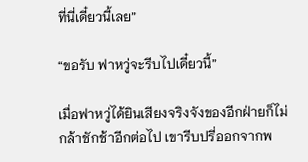ที่นี่เดี๋ยวนี้เลย”

“ขอรับ ฟาหวู่จะรีบไปเดี๋ยวนี้”

เมื่อฟาหวู่ได้ยินเสียงจริงจังของอีกฝ่ายก็ไม่กล้าชักช้าอีกต่อไป เขารีบปรี่ออกจากพ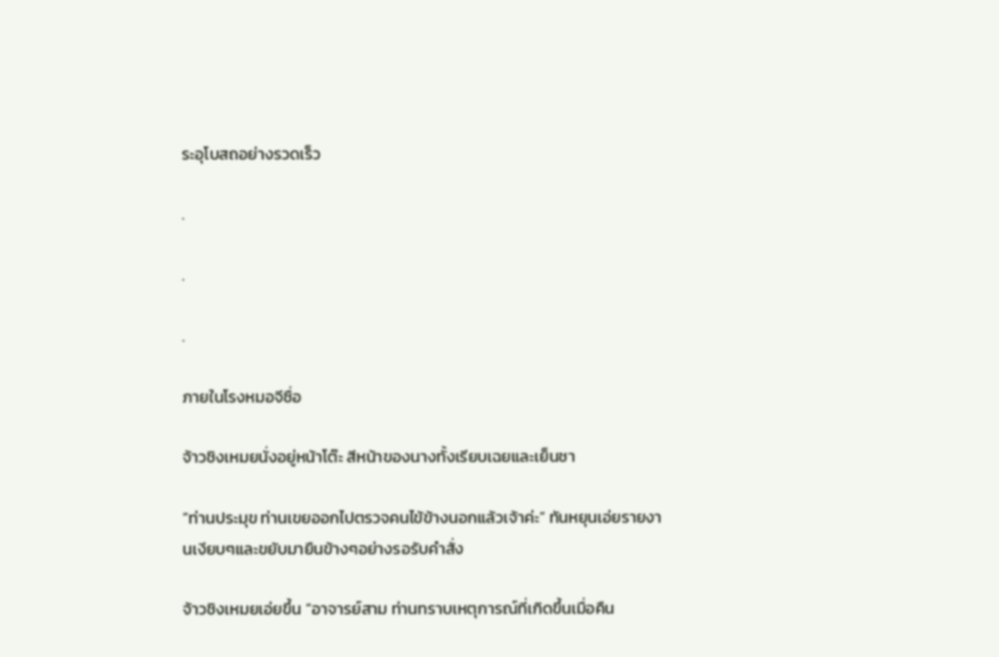ระอุโบสถอย่างรวดเร็ว

.

.

.

ภายในโรงหมอจีซื่อ

จ้าวชิงเหมยนั่งอยู่หน้าโต๊ะ สีหน้าของนางทั้งเรียบเฉยและเย็นชา

“ท่านประมุข ท่านเขยออกไปตรวจคนไข้ข้างนอกแล้วเจ้าค่ะ” ทันหยุนเอ่ยรายงานเงียบๆและขยับมายืนข้างๆอย่างรอรับคำสั่ง

จ้าวชิงเหมยเอ่ยขึ้น “อาจารย์สาม ท่านทราบเหตุการณ์ที่เกิดขึ้นเมื่อคืน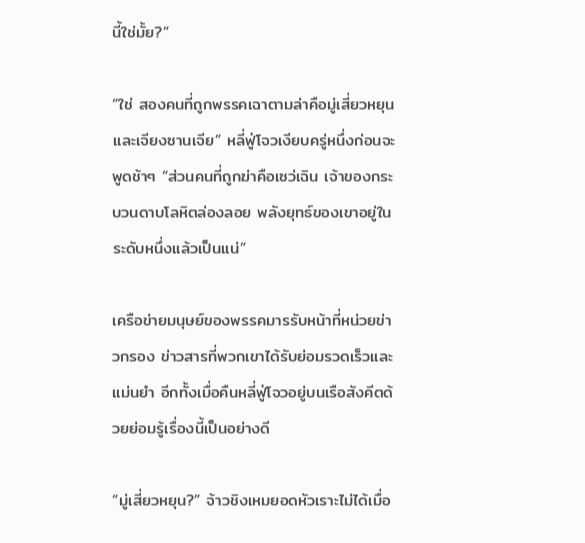นี้ใช่มั้ย?”

“ใช่ สองคนที่ถูกพรรคเฉาตามล่าคือมู่เสี่ยวหยุนและเจียงซานเจีย” หลี่ฟู่โจวเงียบครู่หนึ่งก่อนจะพูดช้าๆ “ส่วนคนที่ถูกฆ่าคือเซว่เฉิน เจ้าของกระบวนดาบโลหิตล่องลอย พลังยุทธ์ของเขาอยู่ในระดับหนึ่งแล้วเป็นแน่”

เครือข่ายมนุษย์ของพรรคมารรับหน้าที่หน่วยข่าวกรอง ข่าวสารที่พวกเขาได้รับย่อมรวดเร็วและแม่นยำ อีกทั้งเมื่อคืนหลี่ฟู่โจวอยู่บนเรือสังคีตด้วยย่อมรู้เรื่องนี้เป็นอย่างดี

“มู่เสี่ยวหยุน?” จ้าวชิงเหมยอดหัวเราะไม่ได้เมื่อ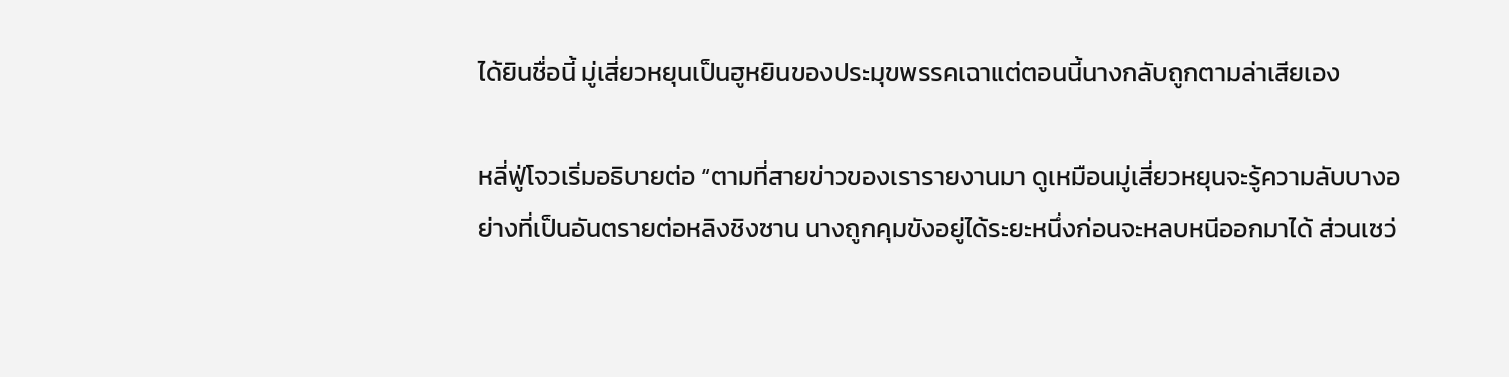ได้ยินชื่อนี้ มู่เสี่ยวหยุนเป็นฮูหยินของประมุขพรรคเฉาแต่ตอนนี้นางกลับถูกตามล่าเสียเอง

หลี่ฟู่โจวเริ่มอธิบายต่อ “ตามที่สายข่าวของเรารายงานมา ดูเหมือนมู่เสี่ยวหยุนจะรู้ความลับบางอย่างที่เป็นอันตรายต่อหลิงชิงซาน นางถูกคุมขังอยู่ได้ระยะหนึ่งก่อนจะหลบหนีออกมาได้ ส่วนเซว่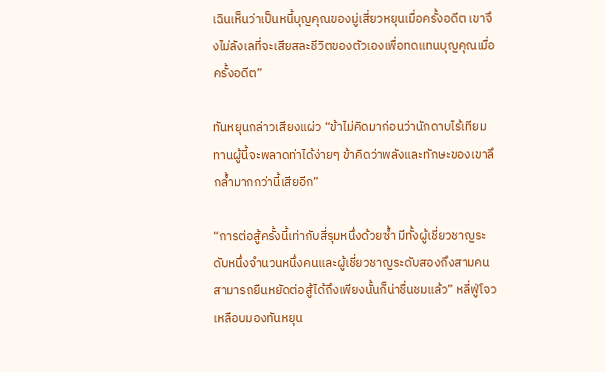เฉินเห็นว่าเป็นหนี้บุญคุณของมู่เสี่ยวหยุนเมื่อครั้งอดีต เขาจึงไม่ลังเลที่จะเสียสละชีวิตของตัวเองเพื่อทดแทนบุญคุณเมื่อครั้งอดีต”

ทันหยุนกล่าวเสียงแผ่ว “ข้าไม่คิดมาก่อนว่านักดาบไร้เทียมทานผู้นี้จะพลาดท่าได้ง่ายๆ ข้าคิดว่าพลังและทักษะของเขาลึกล้ำมากกว่านี้เสียอีก”

“การต่อสู้ครั้งนี้เท่ากับสี่รุมหนึ่งด้วยซ้ำ มีทั้งผู้เชี่ยวชาญระดับหนึ่งจำนวนหนึ่งคนและผู้เชี่ยวชาญระดับสองถึงสามคน สามารถยืนหยัดต่อสู้ได้ถึงเพียงนั้นก็น่าชื่นชมแล้ว” หลี่ฟู่โจวเหลือบมองทันหยุน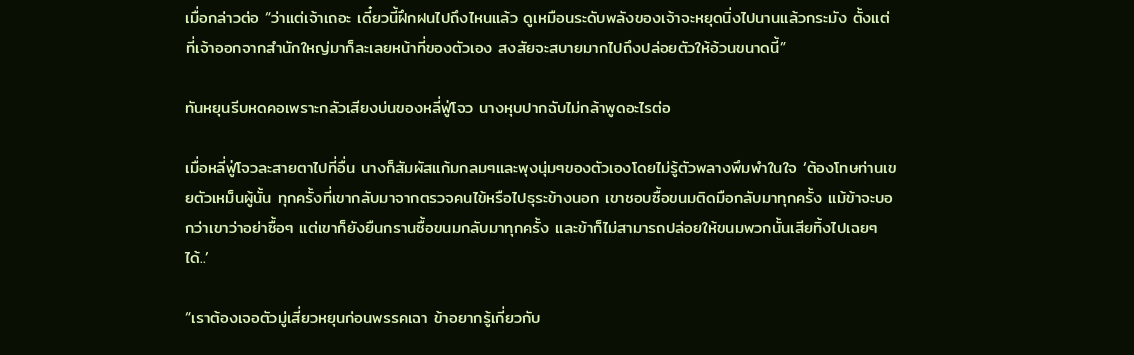เมื่อกล่าวต่อ “ว่าแต่เจ้าเถอะ เดี๋ยวนี้ฝึกฝนไปถึงไหนแล้ว ดูเหมือนระดับพลังของเจ้าจะหยุดนิ่งไปนานแล้วกระมัง ตั้งแต่ที่เจ้าออกจากสำนักใหญ่มาก็ละเลยหน้าที่ของตัวเอง สงสัยจะสบายมากไปถึงปล่อยตัวให้อ้วนขนาดนี้”

ทันหยุนรีบหดคอเพราะกลัวเสียงบ่นของหลี่ฟู่โจว นางหุบปากฉับไม่กล้าพูดอะไรต่อ

เมื่อหลี่ฟู่โจวละสายตาไปที่อื่น นางก็สัมผัสแก้มกลมๆและพุงนุ่มๆของตัวเองโดยไม่รู้ตัวพลางพึมพำในใจ ‘ต้องโทษท่านเขยตัวเหม็นผู้นั้น ทุกครั้งที่เขากลับมาจากตรวจคนไข้หรือไปธุระข้างนอก เขาชอบซื้อขนมติดมือกลับมาทุกครั้ง แม้ข้าจะบอกว่าเขาว่าอย่าซื้อๆ แต่เขาก็ยังยืนกรานซื้อขนมกลับมาทุกครั้ง และข้าก็ไม่สามารถปล่อยให้ขนมพวกนั้นเสียทิ้งไปเฉยๆได้..’

“เราต้องเจอตัวมู่เสี่ยวหยุนก่อนพรรคเฉา ข้าอยากรู้เกี่ยวกับ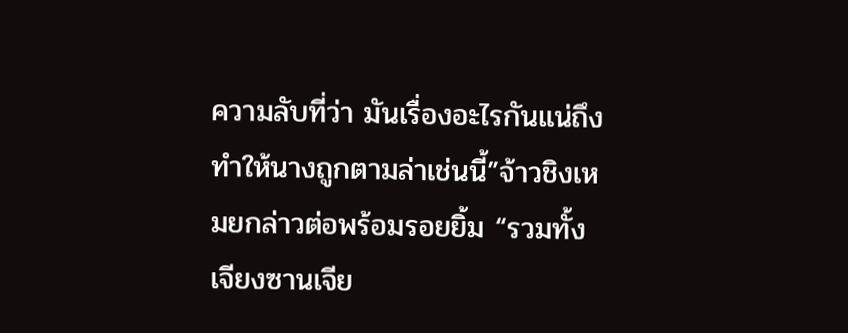ความลับที่ว่า มันเรื่องอะไรกันแน่ถึงทำให้นางถูกตามล่าเช่นนี้”จ้าวชิงเหมยกล่าวต่อพร้อมรอยยิ้ม “รวมทั้งเจียงซานเจีย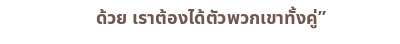ด้วย เราต้องได้ตัวพวกเขาทั้งคู่”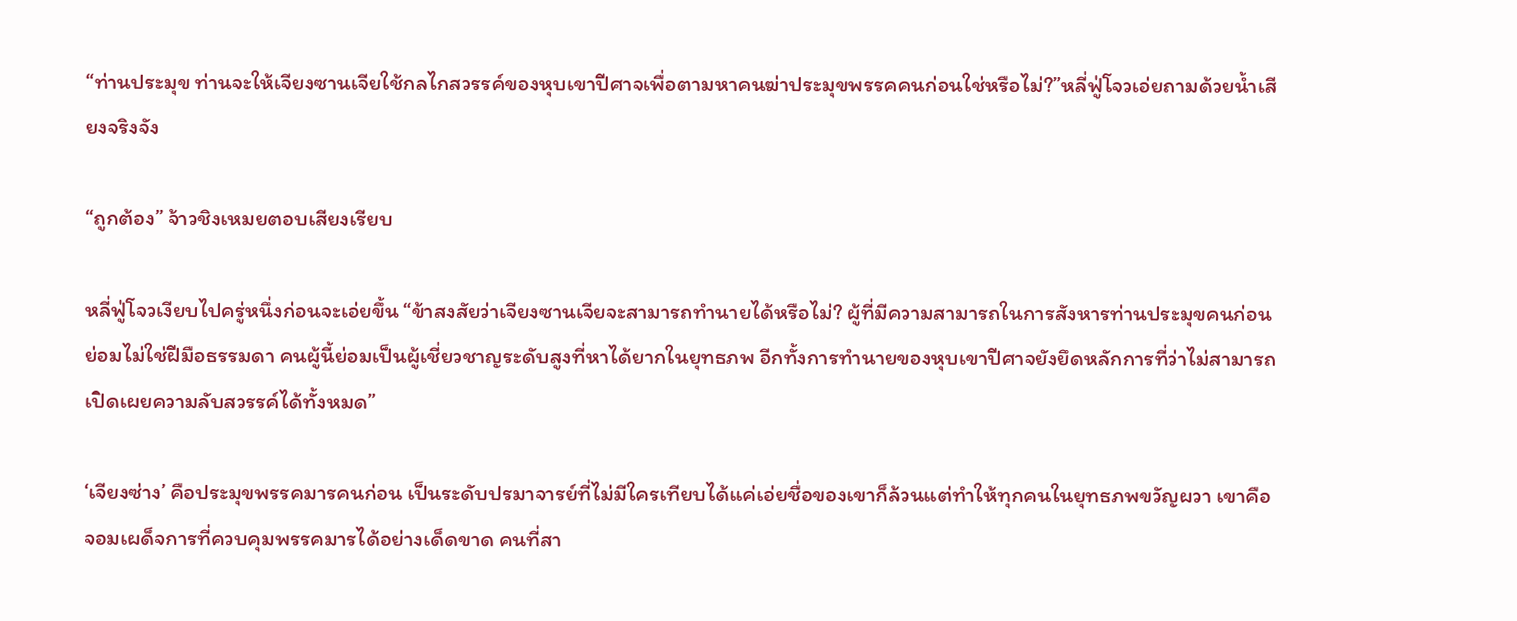“ท่านประมุข ท่านจะให้เจียงซานเจียใช้กลไกสวรรค์ของหุบเขาปีศาจเพื่อตามหาคนฆ่าประมุขพรรคคนก่อนใช่หรือไม่?”หลี่ฟู่โจวเอ่ยถามด้วยน้ำเสียงจริงจัง

“ถูกต้อง” จ้าวชิงเหมยตอบเสียงเรียบ

หลี่ฟู่โจวเงียบไปครู่หนึ่งก่อนจะเอ่ยขึ้น “ข้าสงสัยว่าเจียงซานเจียจะสามารถทำนายได้หรือไม่? ผู้ที่มีความสามารถในการสังหารท่านประมุขคนก่อนย่อมไม่ใช่ฝีมือธรรมดา คนผู้นี้ย่อมเป็นผู้เชี่ยวชาญระดับสูงที่หาได้ยากในยุทธภพ อีกทั้งการทำนายของหุบเขาปีศาจยังยึดหลักการที่ว่าไม่สามารถเปิดเผยความลับสวรรค์ได้ทั้งหมด”

‘เจียงซ่าง’ คือประมุขพรรคมารคนก่อน เป็นระดับปรมาจารย์ที่ไม่มีใครเทียบได้แค่เอ่ยชื่อของเขาก็ล้วนแต่ทำให้ทุกคนในยุทธภพขวัญผวา เขาคือจอมเผด็จการที่ควบคุมพรรคมารได้อย่างเด็ดขาด คนที่สา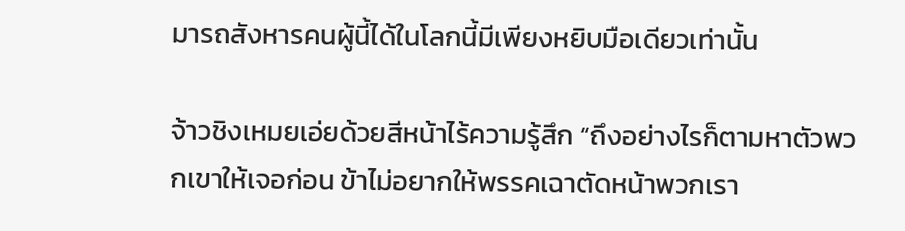มารถสังหารคนผู้นี้ได้ในโลกนี้มีเพียงหยิบมือเดียวเท่านั้น

จ้าวชิงเหมยเอ่ยด้วยสีหน้าไร้ความรู้สึก “ถึงอย่างไรก็ตามหาตัวพวกเขาให้เจอก่อน ข้าไม่อยากให้พรรคเฉาตัดหน้าพวกเรา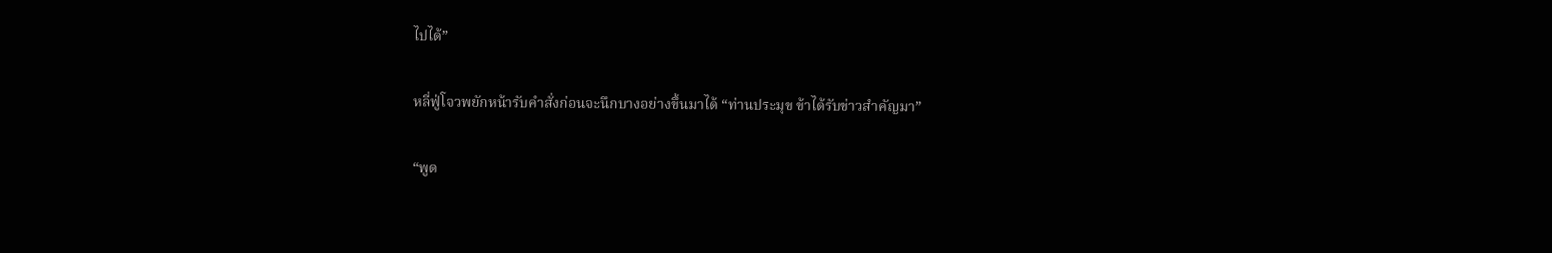ไปได้”

หลี่ฟู่โจวพยักหน้ารับคำสั่งก่อนจะนึกบางอย่างขึ้นมาได้ “ท่านประมุข ข้าได้รับข่าวสำคัญมา”

“พูด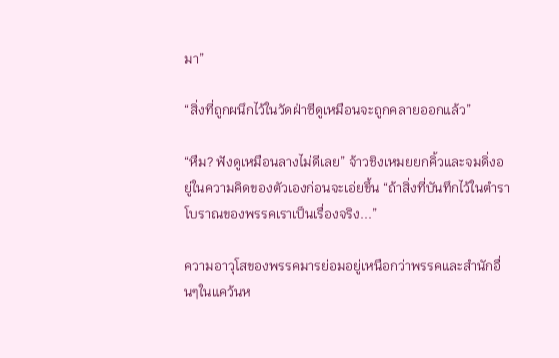มา”

“สิ่งที่ถูกผนึกไว้ในวัดฝ่าซีดูเหมือนจะถูกคลายออกแล้ว”

“หืม? ฟังดูเหมือนลางไม่ดีเลย” จ้าวชิงเหมยยกคิ้วและจมดิ่งอยู่ในความคิดของตัวเองก่อนจะเอ่ยขึ้น “ถ้าสิ่งที่บันทึกไว้ในตำราโบราณของพรรคเราเป็นเรื่องจริง...”

ความอาวุโสของพรรคมารย่อมอยู่เหนือกว่าพรรคและสำนักอื่นๆในแคว้นห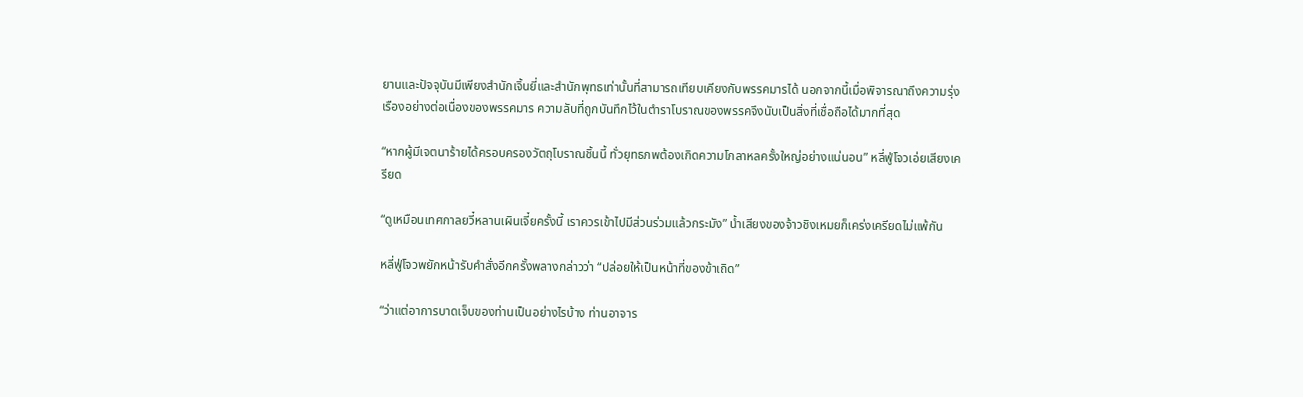ยานและปัจจุบันมีเพียงสำนักเจิ้นยี่และสำนักพุทธเท่านั้นที่สามารถเทียบเคียงกับพรรคมารได้ นอกจากนี้เมื่อพิจารณาถึงความรุ่งเรืองอย่างต่อเนื่องของพรรคมาร ความลับที่ถูกบันทึกไว้ในตำราโบราณของพรรคจึงนับเป็นสิ่งที่เชื่อถือได้มากที่สุด

“หากผู้มีเจตนาร้ายได้ครอบครองวัตถุโบราณชิ้นนี้ ทั่วยุทธภพต้องเกิดความโกลาหลครั้งใหญ่อย่างแน่นอน” หลี่ฟู่โจวเอ่ยเสียงเครียด

“ดูเหมือนเทศกาลยวี๋หลานเผินเจี๋ยครั้งนี้ เราควรเข้าไปมีส่วนร่วมแล้วกระมัง” น้ำเสียงของจ้าวชิงเหมยก็เคร่งเครียดไม่แพ้กัน

หลี่ฟู่โจวพยักหน้ารับคำสั่งอีกครั้งพลางกล่าวว่า “ปล่อยให้เป็นหน้าที่ของข้าเถิด”

“ว่าแต่อาการบาดเจ็บของท่านเป็นอย่างไรบ้าง ท่านอาจาร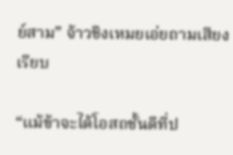ย์สาม” จ้าวชิงเหมยเอ่ยถามเสียงเรียบ

“แม้ข้าจะได้โอสถชั้นดีที่ป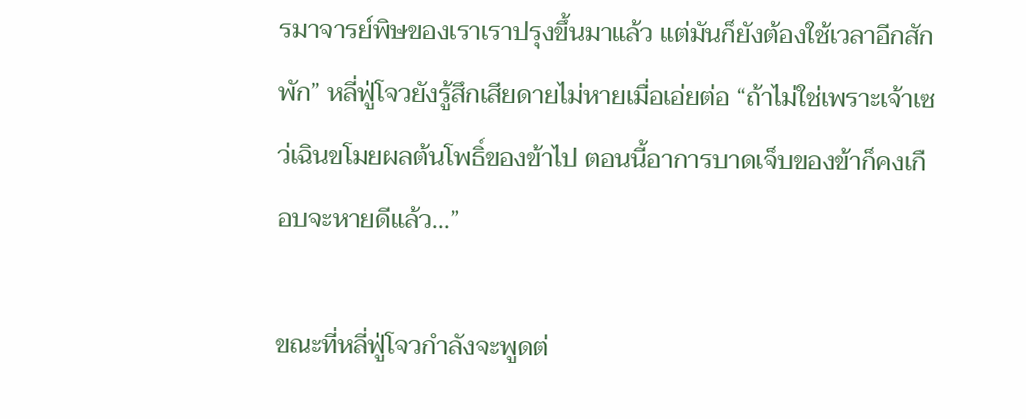รมาจารย์พิษของเราเราปรุงขึ้นมาแล้ว แต่มันก็ยังต้องใช้เวลาอีกสักพัก” หลี่ฟู่โจวยังรู้สึกเสียดายไม่หายเมื่อเอ่ยต่อ “ถ้าไม่ใช่เพราะเจ้าเซว่เฉินขโมยผลต้นโพธิ์ของข้าไป ตอนนี้อาการบาดเจ็บของข้าก็คงเกือบจะหายดีแล้ว...”

ขณะที่หลี่ฟู่โจวกำลังจะพูดต่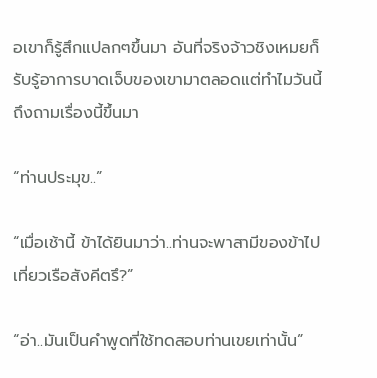อเขาก็รู้สึกแปลกๆขึ้นมา อันที่จริงจ้าวชิงเหมยก็รับรู้อาการบาดเจ็บของเขามาตลอดแต่ทำไมวันนี้ถึงถามเรื่องนี้ขึ้นมา

“ท่านประมุข..”

“เมื่อเช้านี้ ข้าได้ยินมาว่า..ท่านจะพาสามีของข้าไปเที่ยวเรือสังคีตรึ?”

“อ่า..มันเป็นคำพูดที่ใช้ทดสอบท่านเขยเท่านั้น”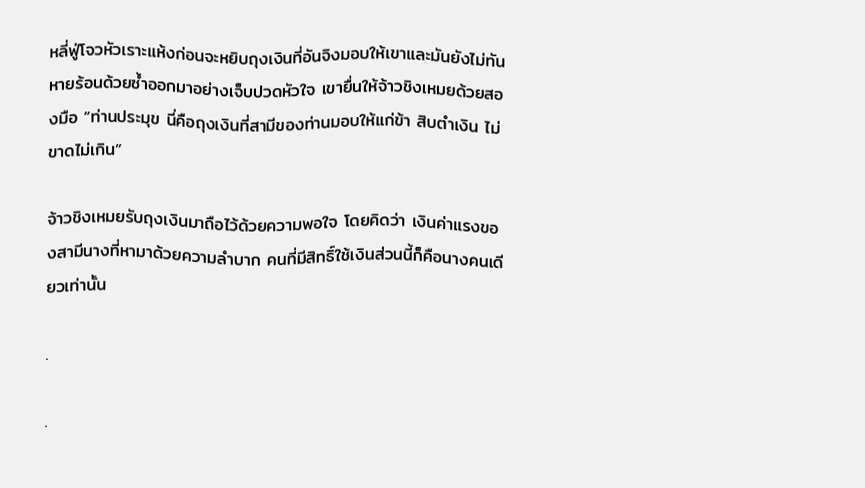หลี่ฟู่โจวหัวเราะแห้งก่อนจะหยิบถุงเงินที่อันจิงมอบให้เขาและมันยังไม่ทันหายร้อนด้วยซ้ำออกมาอย่างเจ็บปวดหัวใจ เขายื่นให้จ้าวชิงเหมยด้วยสองมือ “ท่านประมุข นี่คือถุงเงินที่สามีของท่านมอบให้แก่ข้า สิบตำเงิน ไม่ขาดไม่เกิน”

จ้าวชิงเหมยรับถุงเงินมาถือไว้ด้วยความพอใจ โดยคิดว่า เงินค่าแรงของสามีนางที่หามาด้วยความลำบาก คนที่มีสิทธิ์ใช้เงินส่วนนี้ก็คือนางคนเดียวเท่านั้น

.

.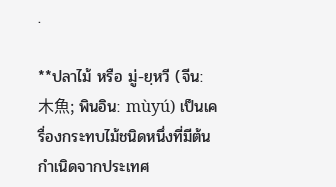.

**ปลาไม้ หรือ มู่-ยฺหวี (จีน: 木魚; พินอิน: mùyú) เป็นเครื่องกระทบไม้ชนิดหนึ่งที่มีต้นกำเนิดจากประเทศ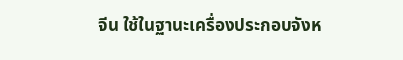จีน ใช้ในฐานะเครื่องประกอบจังห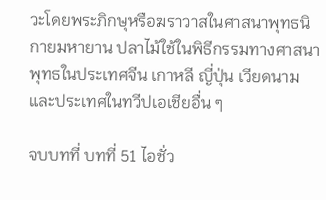วะโดยพระภิกษุหรือฆราวาสในศาสนาพุทธนิกายมหายาน ปลาไม้ใช้ในพิธีกรรมทางศาสนาพุทธในประเทศจีน เกาหลี ญี่ปุ่น เวียดนาม และประเทศในทวีปเอเชียอื่น ๆ

จบบทที่ บทที่ 51 ไอชั่ว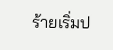ร้ายเริ่มป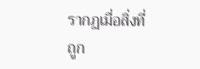รากฏเมื่อสิ่งที่ถูก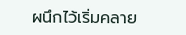ผนึกไว้เริ่มคลาย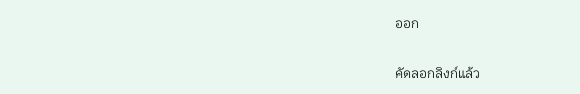ออก

คัดลอกลิงก์แล้ว